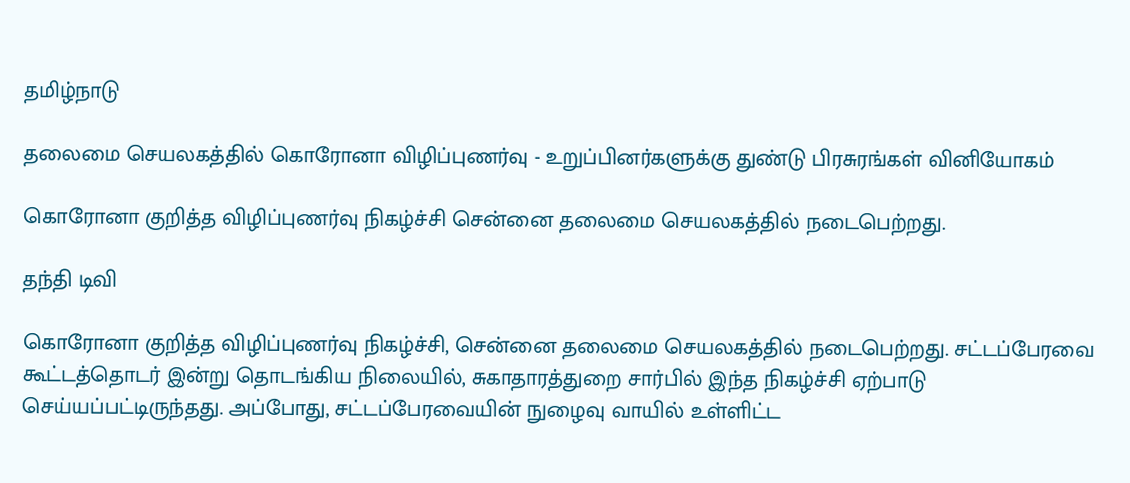தமிழ்நாடு

தலைமை செயலகத்தில் கொரோனா விழிப்புணர்வு - உறுப்பினர்களுக்கு துண்டு பிரசுரங்கள் வினியோகம்

கொரோனா குறித்த விழிப்புணர்வு நிகழ்ச்சி சென்னை தலைமை செயலகத்தில் நடைபெற்றது.

தந்தி டிவி

கொரோனா குறித்த விழிப்புணர்வு நிகழ்ச்சி, சென்னை தலைமை செயலகத்தில் நடைபெற்றது. சட்டப்பேரவை கூட்டத்தொடர் இன்று தொடங்கிய நிலையில், சுகாதாரத்துறை சார்பில் இந்த நிகழ்ச்சி ஏற்பாடு செய்யப்பட்டிருந்தது. அப்போது, சட்டப்பேரவையின் நுழைவு வாயில் உள்ளிட்ட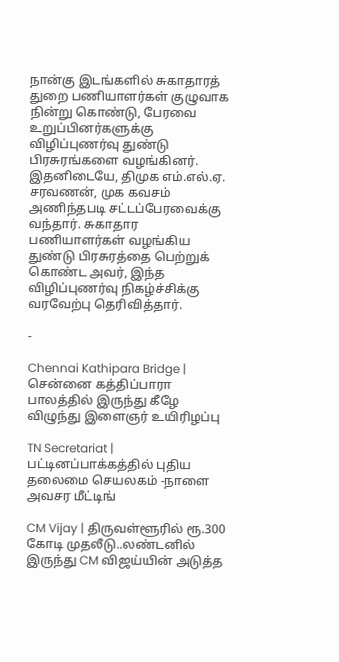நான்கு இடங்களில் சுகாதாரத் துறை பணியாளர்கள் குழுவாக நின்று கொண்டு, பேரவை உறுப்பினர்களுக்கு விழிப்புணர்வு துண்டு பிரசுரங்களை வழங்கினர். இதனிடையே, திமுக எம்.எல்.ஏ. சரவணன், முக கவசம் அணிந்தபடி சட்டப்பேரவைக்கு வந்தார். சுகாதார பணியாளர்கள் வழங்கிய துண்டு பிரசுரத்தை பெற்றுக் கொண்ட அவர், இந்த விழிப்புணர்வு நிகழ்ச்சிக்கு வரவேற்பு தெரிவித்தார்.

-

Chennai Kathipara Bridge | சென்னை கத்திப்பாரா பாலத்தில் இருந்து கீழே விழுந்து இளைஞர் உயிரிழப்பு

TN Secretariat | பட்டினப்பாக்கத்தில் புதிய தலைமை செயலகம் -நாளை அவசர மீட்டிங்

CM Vijay | திருவள்ளூரில் ரூ.300 கோடி முதலீடு..லண்டனில் இருந்து CM விஜய்யின் அடுத்த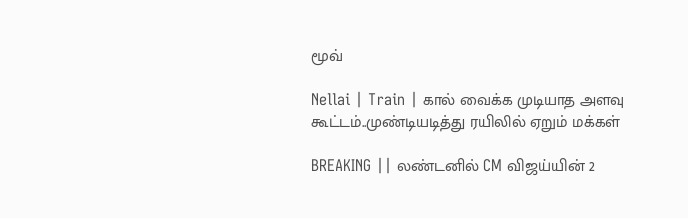மூவ்

Nellai | Train | கால் வைக்க முடியாத அளவு கூட்டம்..முண்டியடித்து ரயிலில் ஏறும் மக்கள்

BREAKING || லண்டனில் CM விஜய்யின் 2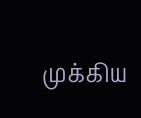முக்கிய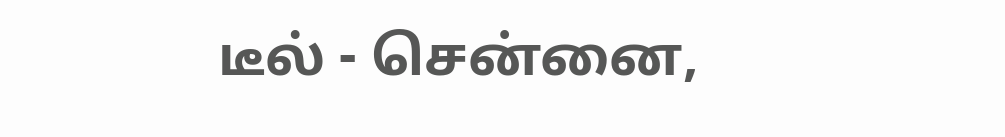டீல் - சென்னை,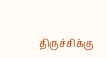திருச்சிக்கு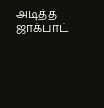அடித்த ஜாக்பாட்